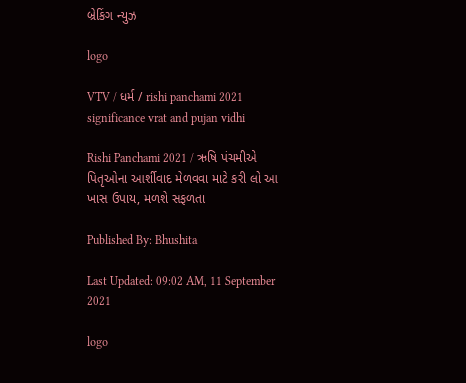બ્રેકિંગ ન્યુઝ

logo

VTV / ધર્મ / rishi panchami 2021 significance vrat and pujan vidhi

Rishi Panchami 2021 / ઋષિ પંચમીએ પિતૃઓના આર્શીવાદ મેળવવા માટે કરી લો આ ખાસ ઉપાય, મળશે સફળતા

Published By: Bhushita

Last Updated: 09:02 AM, 11 September 2021

logo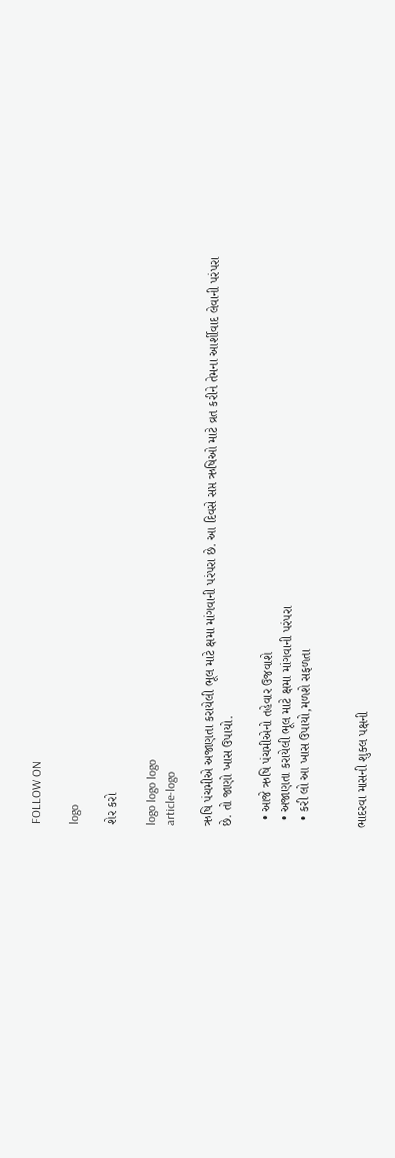FOLLOW ON

logo

શેર કરો

logo logo logo
article-logo

ઋષિ પંચમીએ અજાણતા કરાયેલી ભૂલ માટે ક્ષમા માંગવાની પરંપરા છે. આ દિવસે સપ્ત ઋષિઓ માટે વ્રત કરીને તેમના આર્શીવાદ લેવાની પરંપરા છે. તો જાણો ખાસ ઉપાયો.

  • આજે ઋષિ પંચમીએનો તહેવાર ઉજવાશે
  • અજાણતા કરાયેલી ભૂલ માટે ક્ષમા માંગવાની પરંપરા
  • કરી લો આ ખાસ ઉપાયો,મળશે સફળતા


ભાદરવા માસની શુક્લ પક્ષની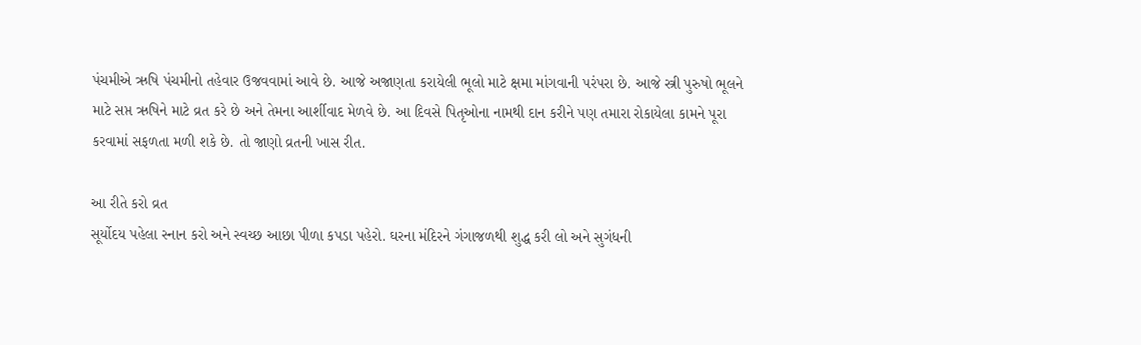પંચમીએ ઋષિ પંચમીનો તહેવાર ઉજવવામાં આવે છે. આજે અજાણતા કરાયેલી ભૂલો માટે ક્ષમા માંગવાની પરંપરા છે. આજે સ્ત્રી પુરુષો ભૂલને માટે સપ્ત ઋષિને માટે વ્રત કરે છે અને તેમના આર્શીવાદ મેળવે છે. આ દિવસે પિતૃઓના નામથી દાન કરીને પણ તમારા રોકાયેલા કામને પૂરા કરવામાં સફળતા મળી શકે છે. તો જાણો વ્રતની ખાસ રીત.

આ રીતે કરો વ્રત
સૂર્યોદય પહેલા સ્નાન કરો અને સ્વચ્છ આછા પીળા કપડા પહેરો. ઘરના મંદિરને ગંગાજળથી શુદ્ધ કરી લો અને સુગંધની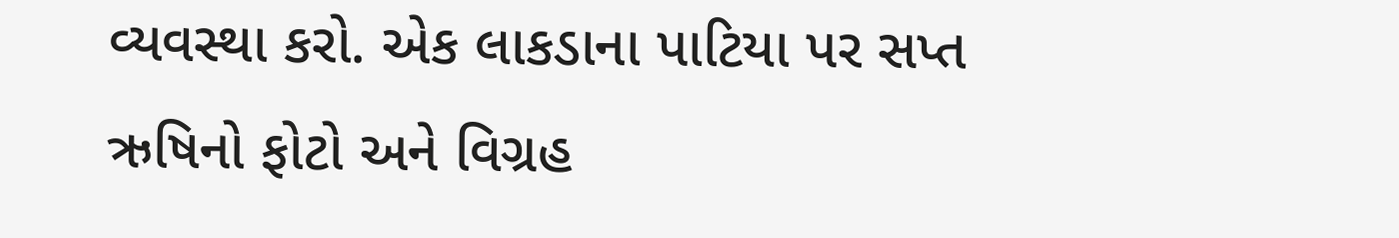વ્યવસ્થા કરો. એક લાકડાના પાટિયા પર સપ્ત ઋષિનો ફોટો અને વિગ્રહ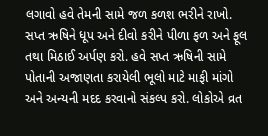લગાવો હવે તેમની સામે જળ કળશ ભરીને રાખો. સપ્ત ઋષિને ધૂપ અને દીવો કરીને પીળા ફળ અને ફૂલ તથા મિઠાઈ અર્પણ કરો. હવે સપ્ત ઋષિની સામે પોતાની અજાણતા કરાયેલી ભૂલો માટે માફી માંગો અને અન્યની મદદ કરવાનો સંકલ્પ કરો. લોકોએ વ્રત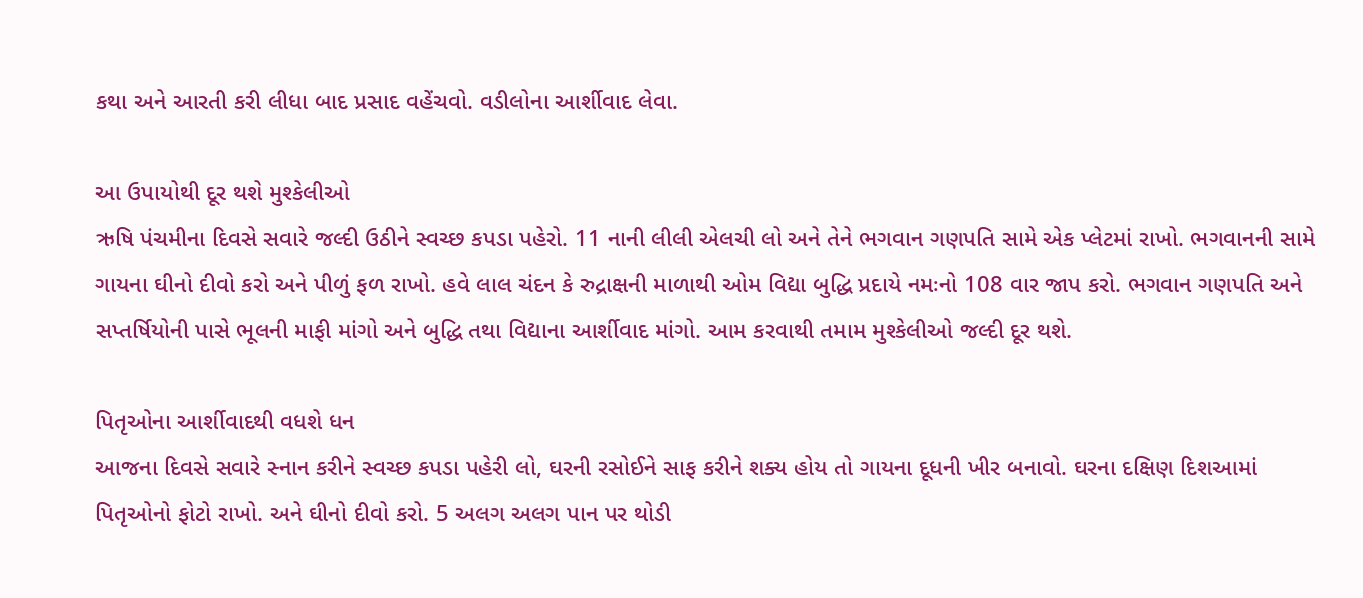કથા અને આરતી કરી લીધા બાદ પ્રસાદ વહેંચવો. વડીલોના આર્શીવાદ લેવા.

આ ઉપાયોથી દૂર થશે મુશ્કેલીઓ
ઋષિ પંચમીના દિવસે સવારે જલ્દી ઉઠીને સ્વચ્છ કપડા પહેરો. 11 નાની લીલી એલચી લો અને તેને ભગવાન ગણપતિ સામે એક પ્લેટમાં રાખો. ભગવાનની સામે ગાયના ઘીનો દીવો કરો અને પીળું ફળ રાખો. હવે લાલ ચંદન કે રુદ્રાક્ષની માળાથી ઓમ વિદ્યા બુદ્ધિ પ્રદાયે નમઃનો 108 વાર જાપ કરો. ભગવાન ગણપતિ અને સપ્તર્ષિયોની પાસે ભૂલની માફી માંગો અને બુદ્ધિ તથા વિદ્યાના આર્શીવાદ માંગો. આમ કરવાથી તમામ મુશ્કેલીઓ જલ્દી દૂર થશે.

પિતૃઓના આર્શીવાદથી વધશે ધન
આજના દિવસે સવારે સ્નાન કરીને સ્વચ્છ કપડા પહેરી લો, ઘરની રસોઈને સાફ કરીને શક્ય હોય તો ગાયના દૂધની ખીર બનાવો. ઘરના દક્ષિણ દિશઆમાં પિતૃઓનો ફોટો રાખો. અને ઘીનો દીવો કરો. 5 અલગ અલગ પાન પર થોડી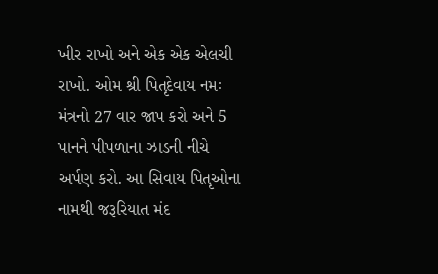ખીર રાખો અને એક એક એલચી રાખો. ઓમ શ્રી પિતૃદેવાય નમઃ મંત્રનો 27 વાર જાપ કરો અને 5 પાનને પીપળાના ઝાડની નીચે અર્પણ કરો. આ સિવાય પિતૃઓના નામથી જરૂરિયાત મંદ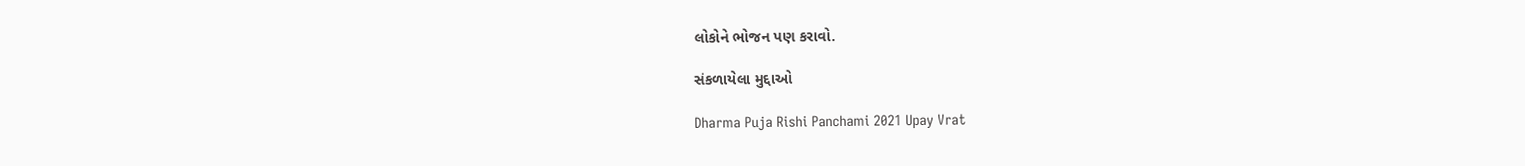લોકોને ભોજન પણ કરાવો.

સંકળાયેલા મુદ્દાઓ

Dharma Puja Rishi Panchami 2021 Upay Vrat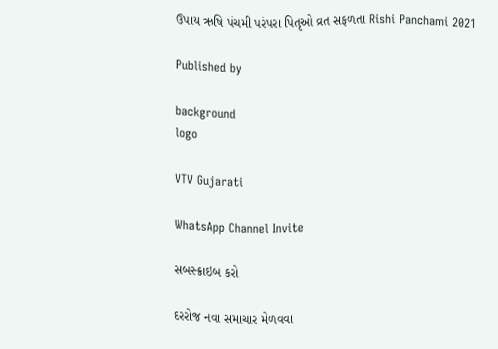ઉપાય ઋષિ પંચમી પરંપરા પિતૃઓ વ્રત સફળતા Rishi Panchami 2021

Published by

background
logo

VTV Gujarati

WhatsApp Channel Invite

સબસ્ક્રાઇબ કરો

દરરોજ નવા સમાચાર મેળવવા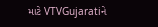માટે VTVGujaratiને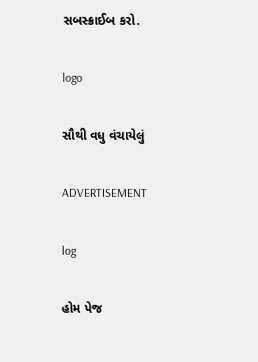સબસ્ક્રાઈબ કરો.

logo

સૌથી વધુ વંચાયેલું

ADVERTISEMENT

log

હોમ પેજ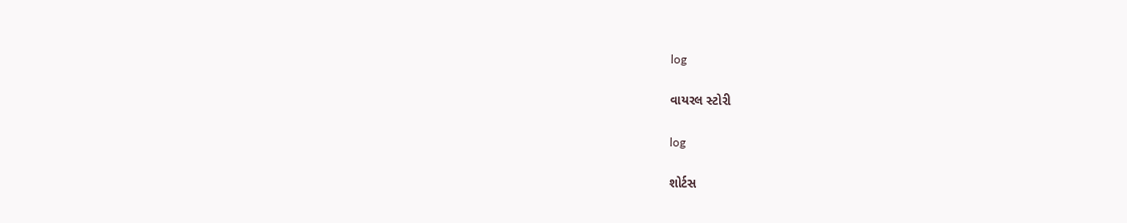log

વાયરલ સ્ટોરી

log

શોર્ટસ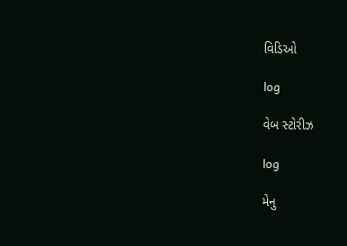વિડિઓ

log

વેબ સ્ટોરીઝ

log

મેનુ